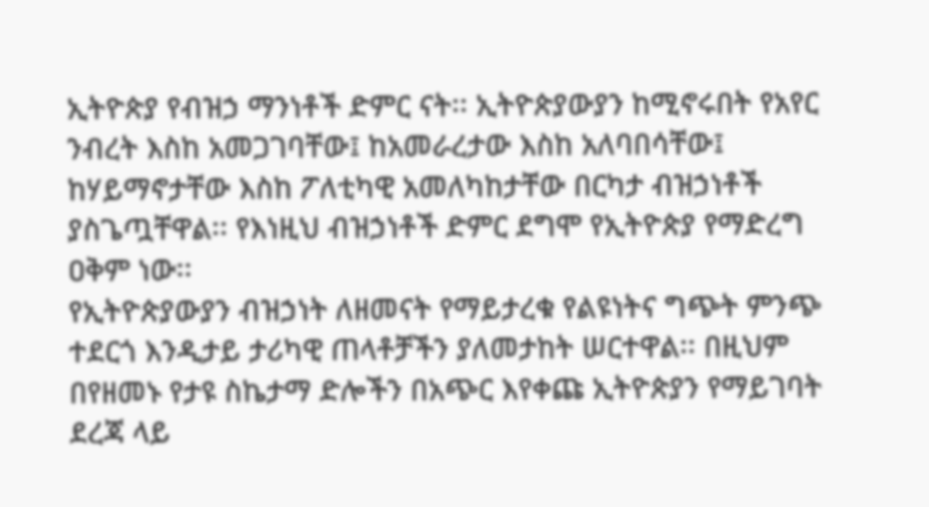ኢትዮጵያ የብዝኃ ማንነቶች ድምር ናት፡፡ ኢትዮጵያውያን ከሚኖሩበት የአየር ንብረት እስከ አመጋገባቸው፤ ከአመራረታው እስከ አለባበሳቸው፤ ከሃይማኖታቸው እስከ ፖለቲካዊ አመለካከታቸው በርካታ ብዝኃነቶች ያስጌጧቸዋል፡፡ የእነዚህ ብዝኃነቶች ድምር ደግሞ የኢትዮጵያ የማድረግ ዐቅም ነው፡፡
የኢትዮጵያውያን ብዝኃነት ለዘመናት የማይታረቁ የልዩነትና ግጭት ምንጭ ተደርጎ እንዲታይ ታሪካዊ ጠላቶቻችን ያለመታከት ሠርተዋል፡፡ በዚህም በየዘመኑ የታዩ ስኬታማ ድሎችን በአጭር እየቀጩ ኢትዮጵያን የማይገባት ደረጃ ላይ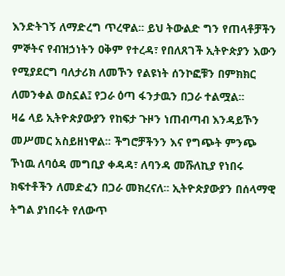እንድትገኝ ለማድረግ ጥረዋል፡፡ ይህ ትውልድ ግን የጠላቶቻችን ምኞትና የብዝኃነትን ዐቅም የተረዳ፣ የበለጸገች ኢትዮጵያን እውን የሚያደርግ ባለታሪክ ለመኾን የልዩነት ሰንኮፎቹን በምክክር ለመንቀል ወስኗል፤ የጋራ ዕጣ ፋንታዉን በጋራ ተልሟል፡፡
ዛሬ ላይ ኢትዮጵያውያን የከፍታ ጉዞን ነጠብጣብ እንዳይኾን መሥመር አስይዘነዋል፡፡ ችግሮቻችንን እና የግጭት ምንጭ ኾነዉ ለባዕዳ መግቢያ ቀዳዳ፣ ለባንዳ መሹለኪያ የነበሩ ክፍተቶችን ለመድፈን በጋራ መክረናለ፡፡ ኢትዮጵያውያን በሰላማዊ ትግል ያነበሩት የለውጥ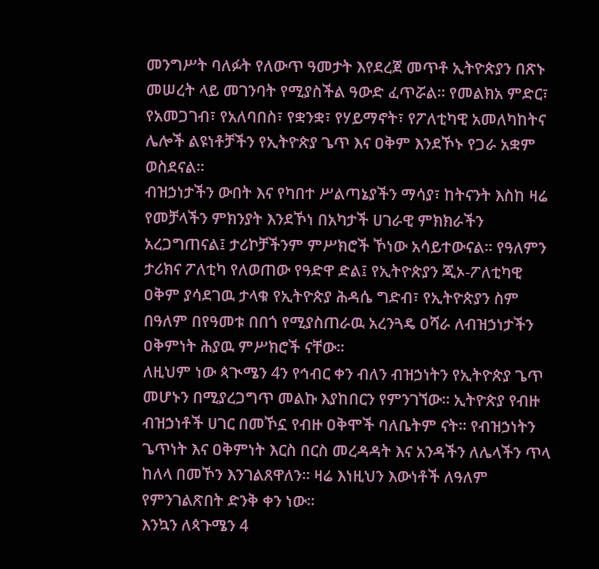መንግሥት ባለፉት የለውጥ ዓመታት እየደረጀ መጥቶ ኢትዮጵያን በጽኑ መሠረት ላይ መገንባት የሚያስችል ዓውድ ፈጥሯል፡፡ የመልክአ ምድር፣ የአመጋገብ፣ የአለባበስ፣ የቋንቋ፣ የሃይማኖት፣ የፖለቲካዊ አመለካከትና ሌሎች ልዩነቶቻችን የኢትዮጵያ ጌጥ እና ዐቅም እንደኾኑ የጋራ አቋም ወስደናል፡፡
ብዝኃነታችን ውበት እና የካበተ ሥልጣኔያችን ማሳያ፣ ከትናንት እስከ ዛሬ የመቻላችን ምክንያት እንደኾነ በአካታች ሀገራዊ ምክክራችን አረጋግጠናል፤ ታሪኮቻችንም ምሥክሮች ኾነው አሳይተውናል፡፡ የዓለምን ታሪክና ፖለቲካ የለወጠው የዓድዋ ድል፤ የኢትዮጵያን ጂኦ-ፖለቲካዊ ዐቅም ያሳደገዉ ታላቁ የኢትዮጵያ ሕዳሴ ግድብ፣ የኢትዮጵያን ስም በዓለም በየዓመቱ በበጎ የሚያስጠራዉ አረንጓዴ ዐሻራ ለብዝኃነታችን ዐቅምነት ሕያዉ ምሥክሮች ናቸው፡፡
ለዚህም ነው ጳጒሜን 4ን የኅብር ቀን ብለን ብዝኃነትን የኢትዮጵያ ጌጥ መሆኑን በሚያረጋግጥ መልኩ እያከበርን የምንገኘው፡፡ ኢትዮጵያ የብዙ ብዝኃነቶች ሀገር በመኾኗ የብዙ ዐቅሞች ባለቤትም ናት፡፡ የብዝኃነትን ጌጥነት እና ዐቅምነት እርስ በርስ መረዳዳት እና አንዳችን ለሌላችን ጥላ ከለላ በመኾን እንገልጸዋለን፡፡ ዛሬ እነዚህን እውነቶች ለዓለም የምንገልጽበት ድንቅ ቀን ነው፡፡
እንኳን ለጳጉሜን 4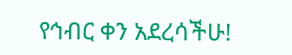የኅብር ቀን አደረሳችሁ!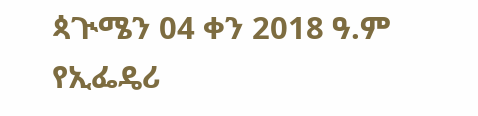ጳጒሜን 04 ቀን 2018 ዓ.ም
የኢፌዴሪ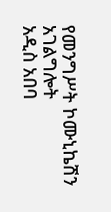የመንግሥት ኮሙኒኬሽን አገልግሎት
አዲስ አበባ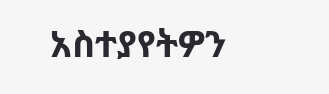አስተያየትዎን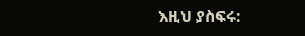እዚህ ያስፍሩ: